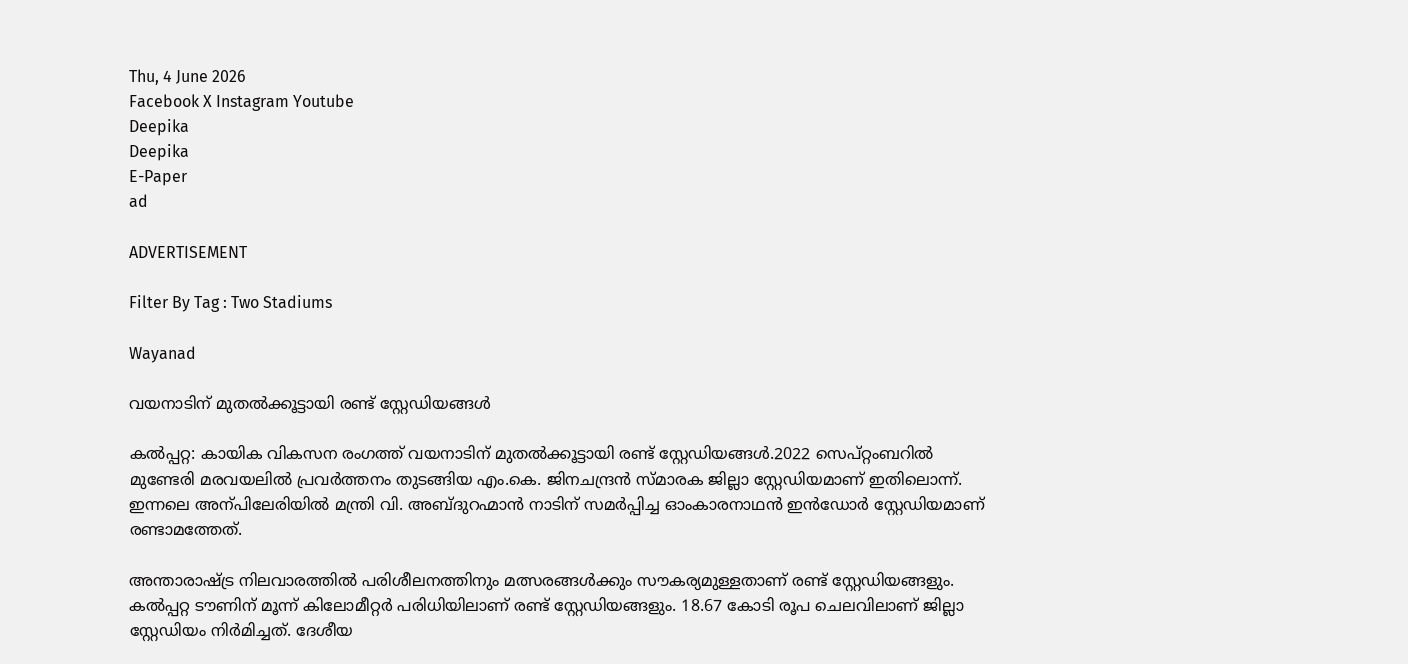Thu, 4 June 2026
Facebook X Instagram Youtube
Deepika
Deepika
E-Paper
ad

ADVERTISEMENT

Filter By Tag : Two Stadiums

Wayanad

വയനാടിന് മുതൽക്കൂട്ടായി രണ്ട് സ്റ്റേഡിയങ്ങൾ

കൽപ്പറ്റ: കായിക വികസന രംഗത്ത് വയനാടിന് മുതൽക്കൂട്ടായി രണ്ട് സ്റ്റേഡിയങ്ങൾ.2022 സെപ്റ്റംബറിൽ മുണ്ടേരി മരവയലിൽ പ്രവർത്തനം തുടങ്ങിയ എം.കെ. ജിനചന്ദ്രൻ സ്മാരക ജില്ലാ സ്റ്റേഡിയമാണ് ഇതിലൊന്ന്. ഇന്നലെ അന്പിലേരിയിൽ മന്ത്രി വി. അബ്ദുറഹ്മാൻ നാടിന് സമർപ്പിച്ച ഓംകാരനാഥൻ ഇൻഡോർ സ്റ്റേഡിയമാണ് രണ്ടാമത്തേത്.

അന്താരാഷ്ട്ര നിലവാരത്തിൽ പരിശീലനത്തിനും മത്സരങ്ങൾക്കും സൗകര്യമുള്ളതാണ് രണ്ട് സ്റ്റേഡിയങ്ങളും. കൽപ്പറ്റ ടൗണിന് മൂന്ന് കിലോമീറ്റർ പരിധിയിലാണ് രണ്ട് സ്റ്റേഡിയങ്ങളും. 18.67 കോടി രൂപ ചെലവിലാണ് ജില്ലാ സ്റ്റേഡിയം നിർമിച്ചത്. ദേശീയ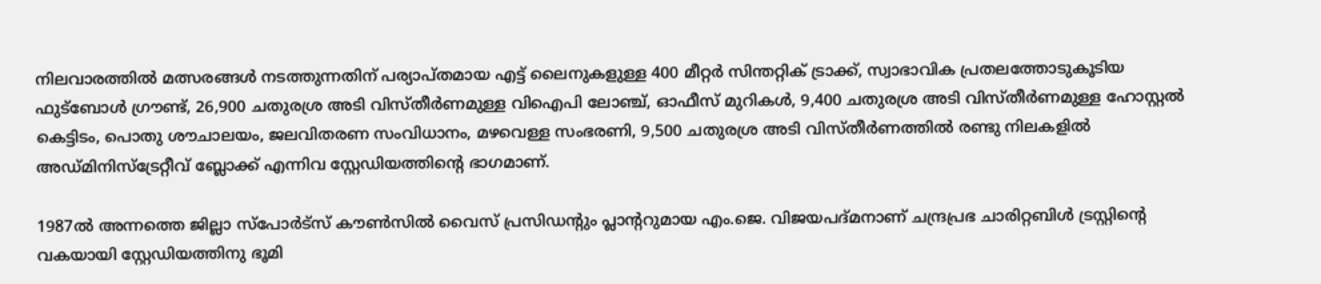നിലവാരത്തിൽ മത്സരങ്ങൾ നടത്തുന്നതിന് പര്യാപ്തമായ എട്ട് ലൈനുകളുള്ള 400 മീറ്റർ സിന്തറ്റിക് ട്രാക്ക്, സ്വാഭാവിക പ്രതലത്തോടുകൂടിയ ഫുട്ബോൾ ഗ്രൗണ്ട്, 26,900 ചതുരശ്ര അടി വിസ്തീർണമുള്ള വിഐപി ലോഞ്ച്, ഓഫീസ് മുറികൾ, 9,400 ചതുരശ്ര അടി വിസ്തീർണമുള്ള ഹോസ്റ്റൽ കെട്ടിടം, പൊതു ശൗചാലയം, ജലവിതരണ സംവിധാനം, മഴവെള്ള സംഭരണി, 9,500 ചതുരശ്ര അടി വിസ്തീർണത്തിൽ രണ്ടു നിലകളിൽ അഡ്മിനിസ്ട്രേറ്റീവ് ബ്ലോക്ക് എന്നിവ സ്റ്റേഡിയത്തിന്‍റെ ഭാഗമാണ്.

1987ൽ അന്നത്തെ ജില്ലാ സ്പോർട്സ് കൗണ്‍സിൽ വൈസ് പ്രസിഡന്‍റും പ്ലാന്‍ററുമായ എം.ജെ. വിജയപദ്മനാണ് ചന്ദ്രപ്രഭ ചാരിറ്റബിൾ ട്രസ്റ്റിന്‍റെ വകയായി സ്റ്റേഡിയത്തിനു ഭൂമി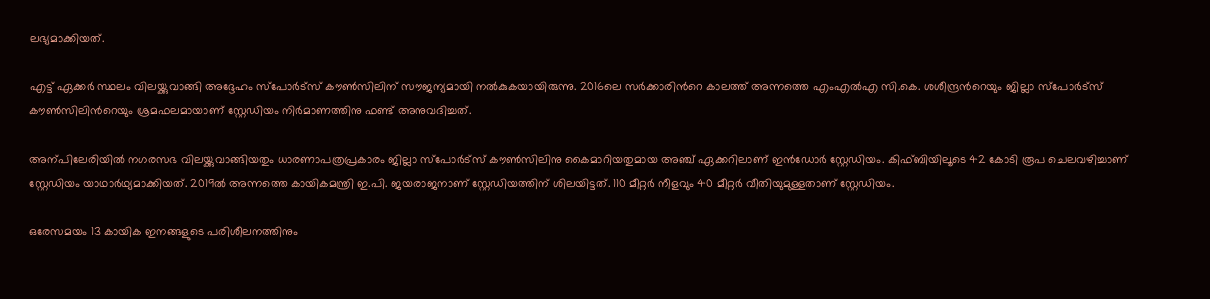ലഭ്യമാക്കിയത്.

എട്ട് ഏക്കർ സ്ഥലം വിലയ്ക്കുവാങ്ങി അദ്ദേഹം സ്പോർട്സ് കൗണ്‍സിലിന് സൗജന്യമായി നൽകുകയായിരുന്നു. 2016ലെ സർക്കാരിന്‍റെ കാലത്ത് അന്നത്തെ എംഎൽഎ സി.കെ. ശശീന്ദ്രന്‍റെയും ജില്ലാ സ്പോർട്സ് കൗണ്‍സിലിന്‍റെയും ശ്രമഫലമായാണ് സ്റ്റേഡിയം നിർമാണത്തിനു ഫണ്ട് അനുവദിച്ചത്.

അന്പിലേരിയിൽ നഗരസഭ വിലയ്ക്കുവാങ്ങിയതും ധാരണാപത്രപ്രകാരം ജില്ലാ സ്പോർട്സ് കൗണ്‍സിലിനു കൈമാറിയതുമായ അഞ്ച് ഏക്കറിലാണ് ഇൻഡോർ സ്റ്റേഡിയം. കിഫ്ബിയിലൂടെ 42 കോടി രൂപ ചെലവഴിച്ചാണ് സ്റ്റേഡിയം യാഥാർഥ്യമാക്കിയത്. 2019ൽ അന്നത്തെ കായികമന്ത്രി ഇ.പി. ജയരാജനാണ് സ്റ്റേഡിയത്തിന് ശിലയിട്ടത്. 110 മീറ്റർ നീളവും 40 മീറ്റർ വീതിയുമുള്ളതാണ് സ്റ്റേഡിയം.

ഒരേസമയം 13 കായിക ഇനങ്ങളുടെ പരിശീലനത്തിനും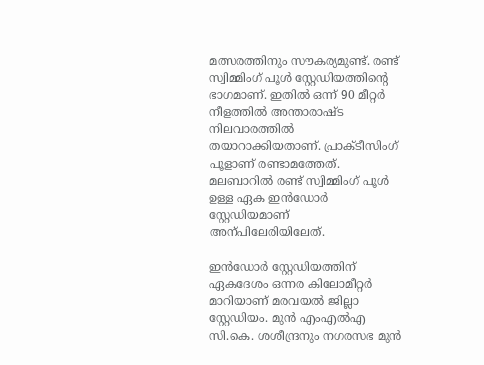മത്സരത്തിനും സൗകര്യമുണ്ട്. രണ്ട് സ്വിമ്മിംഗ് പൂൾ സ്റ്റേഡിയത്തിന്‍റെ ഭാഗമാണ്. ഇതിൽ ഒന്ന് 90 മീറ്റർ നീളത്തിൽ അന്താരാഷ്ട നിലവാരത്തിൽ തയാറാക്കിയതാണ്. പ്രാക്ടീസിംഗ് പൂളാണ് രണ്ടാമത്തേത്. മലബാറിൽ രണ്ട് സ്വിമ്മിംഗ് പൂൾ ഉള്ള ഏക ഇൻഡോർ സ്റ്റേഡിയമാണ് അന്പിലേരിയിലേത്.

ഇൻഡോർ സ്റ്റേഡിയത്തിന് ഏകദേശം ഒന്നര കിലോമീറ്റർ മാറിയാണ് മരവയൽ ജില്ലാ സ്റ്റേഡിയം. മുൻ എംഎൽഎ സി.കെ. ശശീന്ദ്രനും നഗരസഭ മുൻ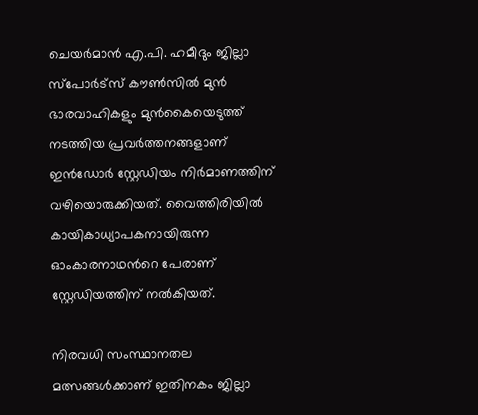ചെയർമാൻ എ.പി. ഹമീദും ജില്ലാ സ്പോർട്സ് കൗണ്‍സിൽ മുൻ ഭാരവാഹികളും മുൻകൈയെടുത്ത് നടത്തിയ പ്രവർത്തനങ്ങളാണ് ഇൻഡോർ സ്റ്റേഡിയം നിർമാണത്തിന് വഴിയൊരുക്കിയത്. വൈത്തിരിയിൽ കായികാധ്യാപകനായിരുന്ന ഓംകാരനാഥന്‍റെ പേരാണ് സ്റ്റേഡിയത്തിന് നൽകിയത്.

നിരവധി സംസ്ഥാനതല മത്സങ്ങൾക്കാണ് ഇതിനകം ജില്ലാ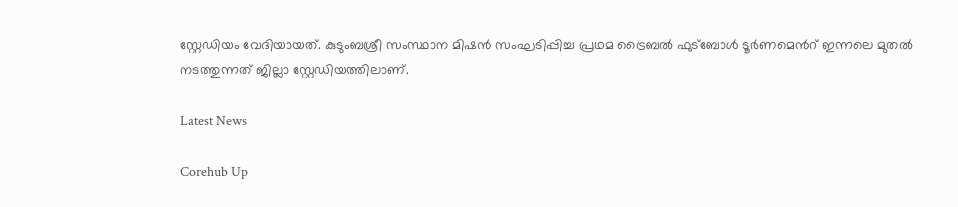സ്റ്റേഡിയം വേദിയായത്. കുടുംബശ്രീ സംസ്ഥാന മിഷൻ സംഘടിപ്പിച്ച പ്രഥമ ട്രൈബൽ ഫുട്ബോൾ ടൂർണമെന്‍റ് ഇന്നലെ മുതൽ നടത്തുന്നത് ജില്ലാ സ്റ്റേഡിയത്തിലാണ്.

Latest News

Corehub Up